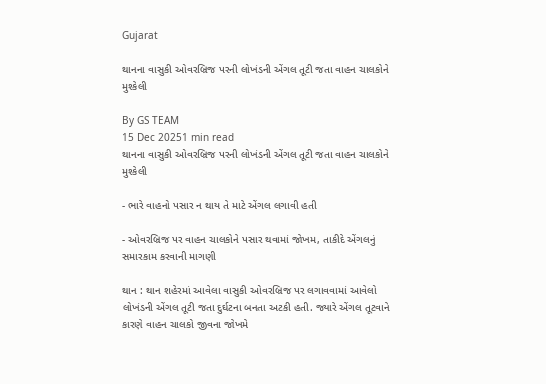Gujarat

થાનના વાસુકી ઓવરબ્રિજ પરની લોખંડની એંગલ તૂટી જતા વાહન ચાલકોને મુશ્કેલી

By GS TEAM
15 Dec 20251 min read
થાનના વાસુકી ઓવરબ્રિજ પરની લોખંડની એંગલ તૂટી જતા વાહન ચાલકોને મુશ્કેલી

- ભારે વાહનો પસાર ન થાય તે માટે એંગલ લગાવી હતી

- ઓવરબ્રિજ પર વાહન ચાલકોને પસાર થવામાં જોખમ, તાકીદે એંગલનું સમારકામ કરવાની માગણી

થાન : થાન શહેરમાં આવેલા વાસુકી ઓવરબ્રિજ પર લગાવવામાં આવેલો લોખંડની એંગલ તૂટી જતા દુર્ઘટના બનતા અટકી હતી. જ્યારે એંગલ તૂટવાને કારણે વાહન ચાલકો જીવના જોખમે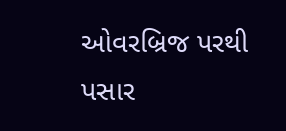ઓવરબ્રિજ પરથી પસાર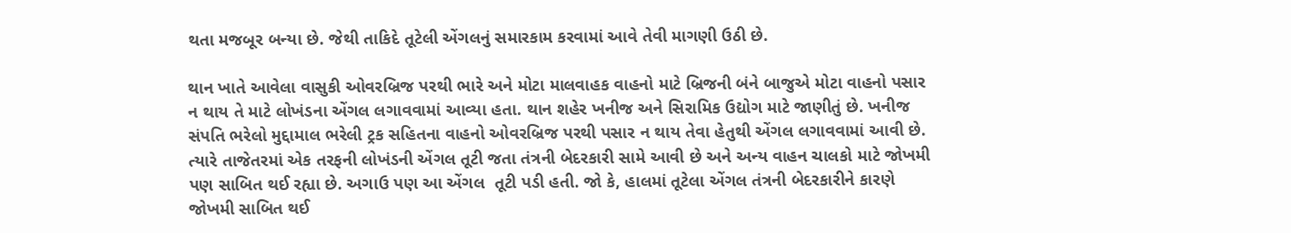થતા મજબૂર બન્યા છે. જેથી તાકિદે તૂટેલી એંગલનું સમારકામ કરવામાં આવે તેવી માગણી ઉઠી છે.

થાન ખાતે આવેલા વાસુકી ઓવરબ્રિજ પરથી ભારે અને મોટા માલવાહક વાહનો માટે બ્રિજની બંને બાજુએ મોટા વાહનો પસાર ન થાય તે માટે લોખંડના એંગલ લગાવવામાં આવ્યા હતા. થાન શહેર ખનીજ અને સિરામિક ઉદ્યોગ માટે જાણીતું છે. ખનીજ સંપતિ ભરેલો મુદ્દામાલ ભરેલી ટ્રક સહિતના વાહનો ઓવરબ્રિજ પરથી પસાર ન થાય તેવા હેતુથી એંગલ લગાવવામાં આવી છે. ત્યારે તાજેતરમાં એક તરફની લોખંડની એંગલ તૂટી જતા તંત્રની બેદરકારી સામે આવી છે અને અન્ય વાહન ચાલકો માટે જોખમી પણ સાબિત થઈ રહ્યા છે. અગાઉ પણ આ એંગલ  તૂટી પડી હતી. જો કે, હાલમાં તૂટેલા એંગલ તંત્રની બેદરકારીને કારણે જોખમી સાબિત થઈ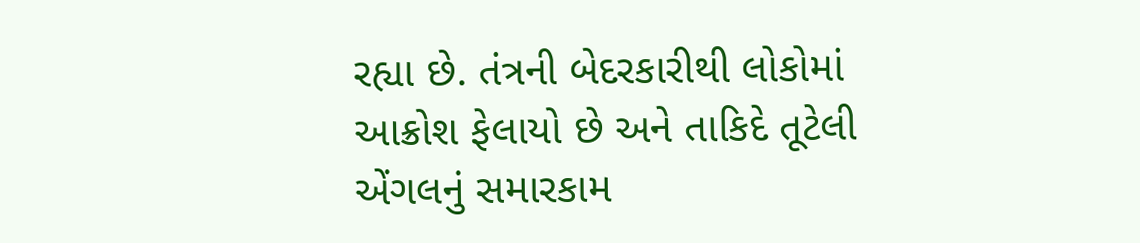રહ્યા છે. તંત્રની બેદરકારીથી લોકોમાં આક્રોશ ફેલાયો છે અને તાકિદે તૂટેલી એંગલનું સમારકામ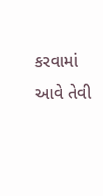કરવામાં આવે તેવી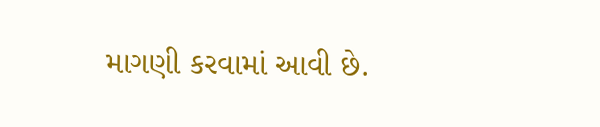માગણી કરવામાં આવી છે.